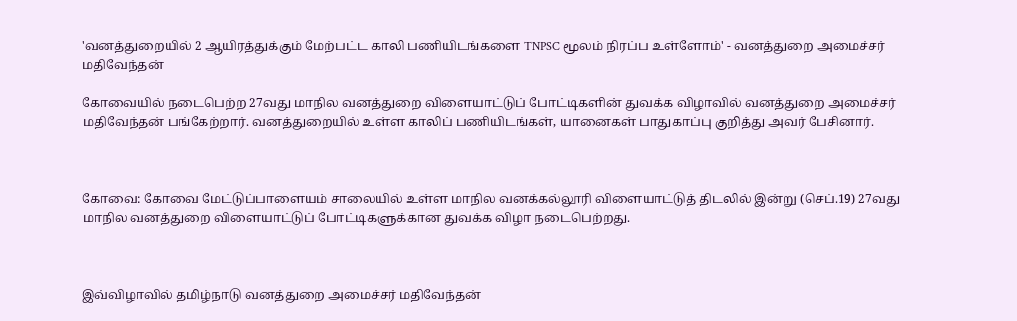'வனத்துறையில் 2 ஆயிரத்துக்கும் மேற்பட்ட காலி பணியிடங்களை TNPSC மூலம் நிரப்ப உள்ளோம்' - வனத்துறை அமைச்சர் மதிவேந்தன்

கோவையில் நடைபெற்ற 27வது மாநில வனத்துறை விளையாட்டுப் போட்டிகளின் துவக்க விழாவில் வனத்துறை அமைச்சர் மதிவேந்தன் பங்கேற்றார். வனத்துறையில் உள்ள காலிப் பணியிடங்கள், யானைகள் பாதுகாப்பு குறித்து அவர் பேசினார்.



கோவை: கோவை மேட்டுப்பாளையம் சாலையில் உள்ள மாநில வனக்கல்லூரி விளையாட்டுத் திடலில் இன்று (செப்.19) 27வது மாநில வனத்துறை விளையாட்டுப் போட்டிகளுக்கான துவக்க விழா நடைபெற்றது.



இவ்விழாவில் தமிழ்நாடு வனத்துறை அமைச்சர் மதிவேந்தன்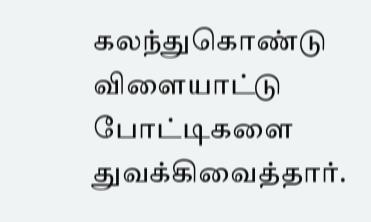கலந்துகொண்டு விளையாட்டு போட்டிகளை துவக்கிவைத்தார்.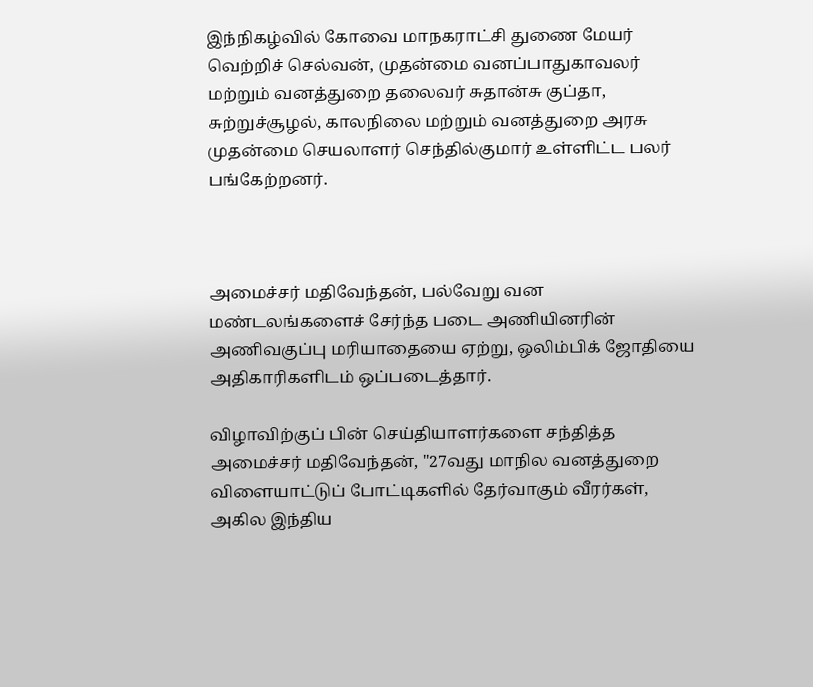இந்நிகழ்வில் கோவை மாநகராட்சி துணை மேயர் வெற்றிச் செல்வன், முதன்மை வனப்பாதுகாவலர் மற்றும் வனத்துறை தலைவர் சுதான்சு குப்தா, சுற்றுச்சூழல், காலநிலை மற்றும் வனத்துறை அரசு முதன்மை செயலாளர் செந்தில்குமார் உள்ளிட்ட பலர் பங்கேற்றனர்.



அமைச்சர் மதிவேந்தன், பல்வேறு வன மண்டலங்களைச் சேர்ந்த படை அணியினரின் அணிவகுப்பு மரியாதையை ஏற்று, ஒலிம்பிக் ஜோதியை அதிகாரிகளிடம் ஒப்படைத்தார்.

விழாவிற்குப் பின் செய்தியாளர்களை சந்தித்த அமைச்சர் மதிவேந்தன், "27வது மாநில வனத்துறை விளையாட்டுப் போட்டிகளில் தேர்வாகும் வீரர்கள், அகில இந்திய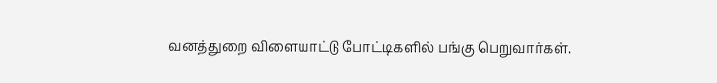வனத்துறை விளையாட்டு போட்டிகளில் பங்கு பெறுவார்கள்.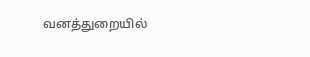வனத்துறையில்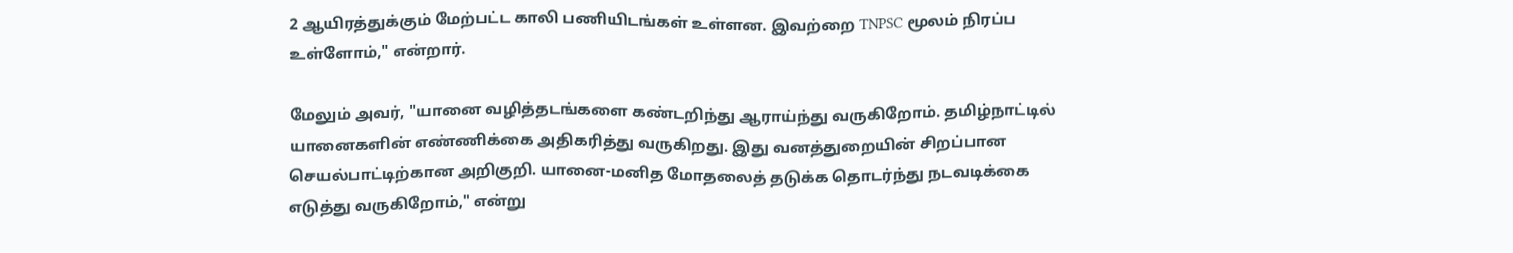2 ஆயிரத்துக்கும் மேற்பட்ட காலி பணியிடங்கள் உள்ளன. இவற்றை TNPSC மூலம் நிரப்ப உள்ளோம்," என்றார்.

மேலும் அவர், "யானை வழித்தடங்களை கண்டறிந்து ஆராய்ந்து வருகிறோம். தமிழ்நாட்டில் யானைகளின் எண்ணிக்கை அதிகரித்து வருகிறது. இது வனத்துறையின் சிறப்பான செயல்பாட்டிற்கான அறிகுறி. யானை-மனித மோதலைத் தடுக்க தொடர்ந்து நடவடிக்கை எடுத்து வருகிறோம்," என்று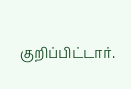குறிப்பிட்டார்.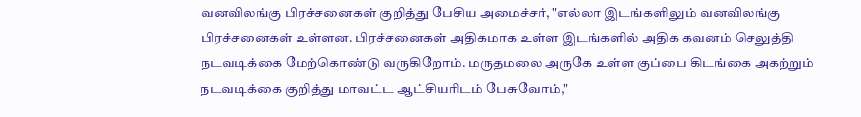வனவிலங்கு பிரச்சனைகள் குறித்து பேசிய அமைச்சர், "எல்லா இடங்களிலும் வனவிலங்கு பிரச்சனைகள் உள்ளன. பிரச்சனைகள் அதிகமாக உள்ள இடங்களில் அதிக கவனம் செலுத்தி நடவடிக்கை மேற்கொண்டு வருகிறோம். மருதமலை அருகே உள்ள குப்பை கிடங்கை அகற்றும் நடவடிக்கை குறித்து மாவட்ட ஆட்சியரிடம் பேசுவோம்,"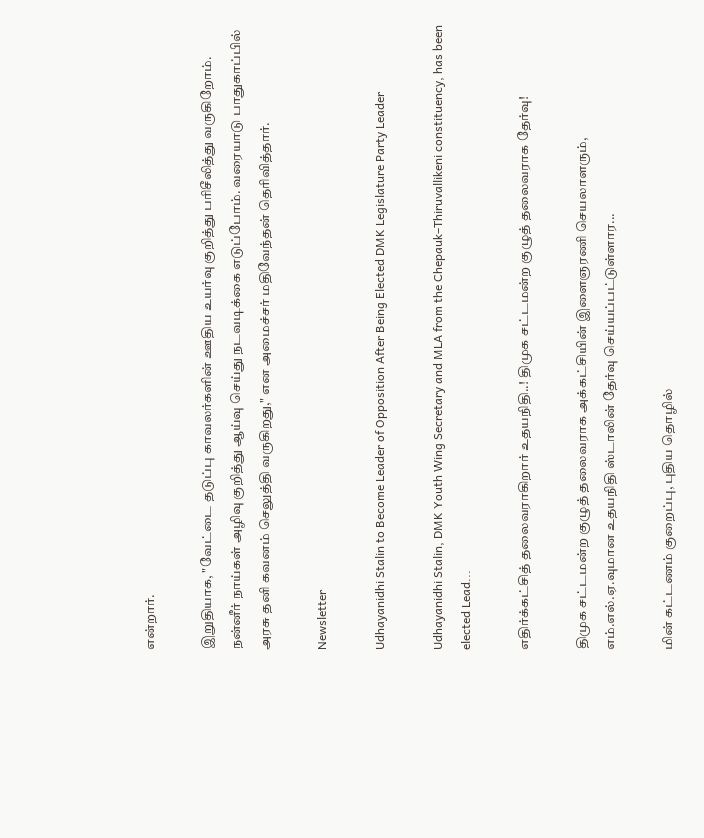என்றார்.

இறுதியாக, "வேட்டை தடுப்பு காவலர்களின் ஊதிய உயர்வு குறித்து பரிசீலித்து வருகிறோம். நன்னீர் நாய்கள் அழிவு குறித்து ஆய்வு செய்து நடவடிக்கை எடுப்போம். வரையாடு பாதுகாப்பில் அரசு தனி கவனம் செலுத்தி வருகிறது," என அமைச்சர் மதிவேந்தன் தெரிவித்தார்.

Newsletter

Udhayanidhi Stalin to Become Leader of Opposition After Being Elected DMK Legislature Party Leader

Udhayanidhi Stalin, DMK Youth Wing Secretary and MLA from the Chepauk–Thiruvallikeni constituency, has been elected Lead...

எதிர்க்கட்சித் தலைவராகிறார் உதயநிதி..! திமுக சட்டமன்ற குழுத் தலைவராக தேர்வு!

திமுக சட்டமன்ற குழுத் தலைவராக அக்கட்சியின் இளைஞரணி செயலாளரும், எம்.எல்.ஏ.வுமான உதயநிதி ஸ்டாலின் தேர்வு செய்யப்பட்டுள்ளார...

மின் கட்டணம் குறைப்பு, புதிய தொழில்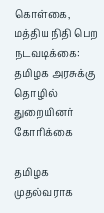கொள்கை, மத்திய நிதி பெற நடவடிக்கை: தமிழக அரசுக்கு தொழில் துறையினர் கோரிக்கை

தமிழக முதல்வராக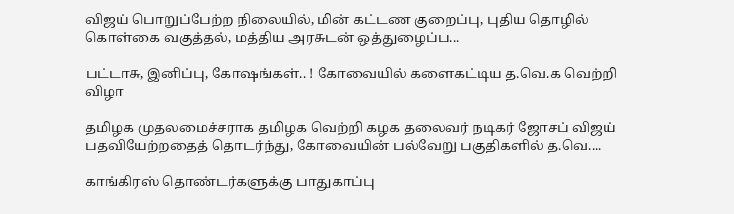விஜய் பொறுப்பேற்ற நிலையில், மின் கட்டண குறைப்பு, புதிய தொழில் கொள்கை வகுத்தல், மத்திய அரசுடன் ஒத்துழைப்ப...

பட்டாசு, இனிப்பு, கோஷங்கள்.. ! கோவையில் களைகட்டிய த.வெ.க வெற்றி விழா

தமிழக முதலமைச்சராக தமிழக வெற்றி கழக தலைவர் நடிகர் ஜோசப் விஜய் பதவியேற்றதைத் தொடர்ந்து, கோவையின் பல்வேறு பகுதிகளில் த.வெ....

காங்கிரஸ் தொண்டர்களுக்கு பாதுகாப்பு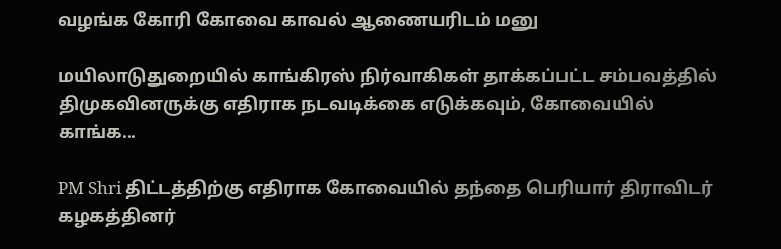வழங்க கோரி கோவை காவல் ஆணையரிடம் மனு

மயிலாடுதுறையில் காங்கிரஸ் நிர்வாகிகள் தாக்கப்பட்ட சம்பவத்தில் திமுகவினருக்கு எதிராக நடவடிக்கை எடுக்கவும், கோவையில் காங்க...

PM Shri திட்டத்திற்கு எதிராக கோவையில் தந்தை பெரியார் திராவிடர் கழகத்தினர்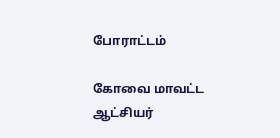போராட்டம்

கோவை மாவட்ட ஆட்சியர்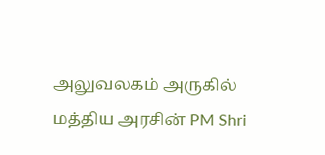அலுவலகம் அருகில் மத்திய அரசின் PM Shri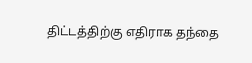திட்டத்திற்கு எதிராக தந்தை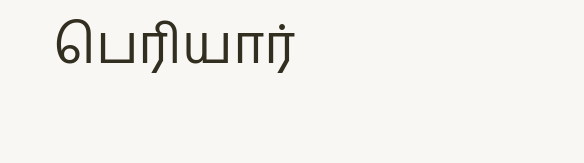பெரியார்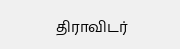திராவிடர்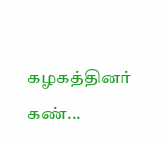கழகத்தினர் கண்...